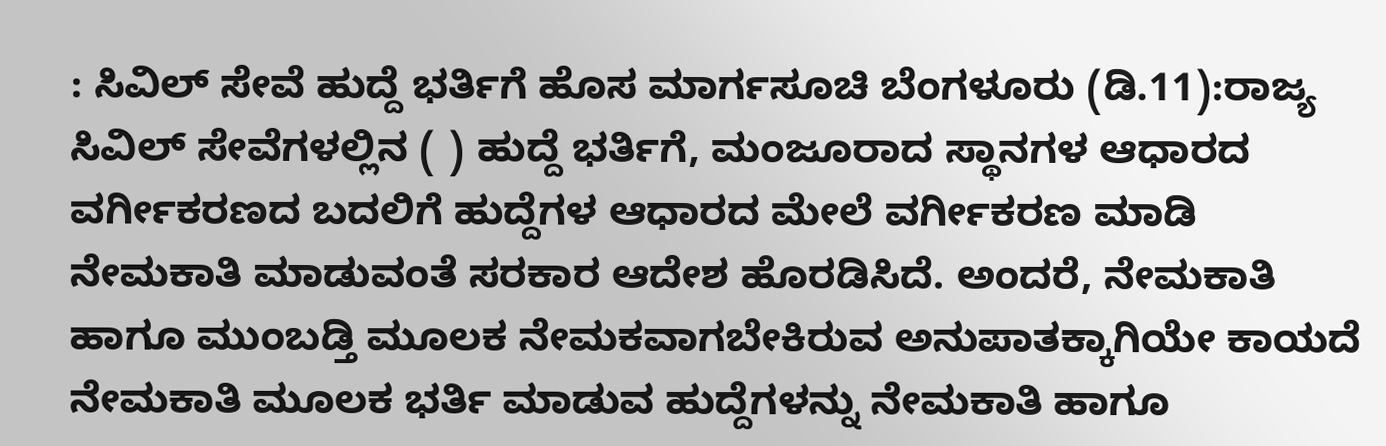: ಸಿವಿಲ್‌ ಸೇವೆ ಹುದ್ದೆ ಭರ್ತಿಗೆ ಹೊಸ ಮಾರ್ಗಸೂಚಿ ಬೆಂಗಳೂರು (ಡಿ.11):ರಾಜ್ಯ ಸಿವಿಲ್‌ ಸೇವೆಗಳಲ್ಲಿನ ( ) ಹುದ್ದೆ ಭರ್ತಿಗೆ, ಮಂಜೂರಾದ ಸ್ಥಾನಗಳ ಆಧಾರದ ವರ್ಗೀಕರಣದ ಬದಲಿಗೆ ಹುದ್ದೆಗಳ ಆಧಾರದ ಮೇಲೆ ವರ್ಗೀಕರಣ ಮಾಡಿ ನೇಮಕಾತಿ ಮಾಡುವಂತೆ ಸರಕಾರ ಆದೇಶ ಹೊರಡಿಸಿದೆ. ಅಂದರೆ, ನೇಮಕಾತಿ ಹಾಗೂ ಮುಂಬಡ್ತಿ ಮೂಲಕ ನೇಮಕವಾಗಬೇಕಿರುವ ಅನುಪಾತಕ್ಕಾಗಿಯೇ ಕಾಯದೆ ನೇಮಕಾತಿ ಮೂಲಕ ಭರ್ತಿ ಮಾಡುವ ಹುದ್ದೆಗಳನ್ನು ನೇಮಕಾತಿ ಹಾಗೂ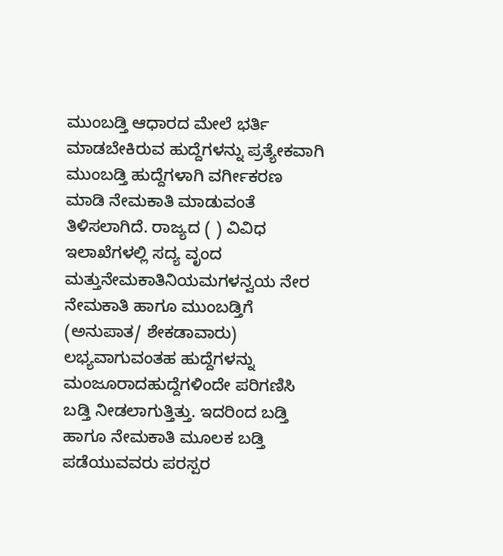ಮುಂಬಡ್ತಿ ಆಧಾರದ ಮೇಲೆ ಭರ್ತಿ ಮಾಡಬೇಕಿರುವ ಹುದ್ದೆಗಳನ್ನು ಪ್ರತ್ಯೇಕವಾಗಿ ಮುಂಬಡ್ತಿ ಹುದ್ದೆಗಳಾಗಿ ವರ್ಗೀಕರಣ ಮಾಡಿ ನೇಮಕಾತಿ ಮಾಡುವಂತೆ ತಿಳಿಸಲಾಗಿದೆ. ರಾಜ್ಯದ ( ) ವಿವಿಧ ಇಲಾಖೆಗಳಲ್ಲಿ ಸದ್ಯ ವೃಂದ ಮತ್ತುನೇಮಕಾತಿನಿಯಮಗಳನ್ವಯ ನೇರ ನೇಮಕಾತಿ ಹಾಗೂ ಮುಂಬಡ್ತಿಗೆ (ಅನುಪಾತ/ ಶೇಕಡಾವಾರು) ಲಭ್ಯವಾಗುವಂತಹ ಹುದ್ದೆಗಳನ್ನು ಮಂಜೂರಾದಹುದ್ದೆಗಳಿಂದೇ ಪರಿಗಣಿಸಿ ಬಡ್ತಿ ನೀಡಲಾಗುತ್ತಿತ್ತು. ಇದರಿಂದ ಬಡ್ತಿ ಹಾಗೂ ನೇಮಕಾತಿ ಮೂಲಕ ಬಡ್ತಿ ಪಡೆಯುವವರು ಪರಸ್ಪರ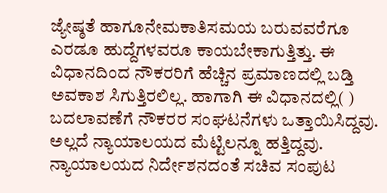ಜ್ಯೇಷ್ಠತೆ ಹಾಗೂನೇಮಕಾತಿಸಮಯ ಬರುವವರೆಗೂ ಎರಡೂ ಹುದ್ದೆಗಳವರೂ ಕಾಯಬೇಕಾಗುತ್ತಿತ್ತು. ಈ ವಿಧಾನದಿಂದ ನೌಕರರಿಗೆ ಹೆಚ್ಚಿನ ಪ್ರಮಾಣದಲ್ಲಿ ಬಡ್ತಿ ಅವಕಾಶ ಸಿಗುತ್ತಿರಲಿಲ್ಲ. ಹಾಗಾಗಿ ಈ ವಿಧಾನದಲ್ಲಿ( ) ಬದಲಾವಣೆಗೆ ನೌಕರರ ಸಂಘಟನೆಗಳು ಒತ್ತಾಯಿಸಿದ್ದವು. ಅಲ್ಲದೆ ನ್ಯಾಯಾಲಯದ ಮೆಟ್ಟಿಲನ್ನೂ ಹತ್ತಿದ್ದವು. ನ್ಯಾಯಾಲಯದ ನಿರ್ದೇಶನದಂತೆ ಸಚಿವ ಸಂಪುಟ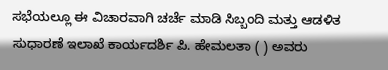ಸಭೆಯಲ್ಲೂ ಈ ವಿಚಾರವಾಗಿ ಚರ್ಚೆ ಮಾಡಿ ಸಿಬ್ಬಂದಿ ಮತ್ತು ಆಡಳಿತ ಸುಧಾರಣೆ ಇಲಾಖೆ ಕಾರ್ಯದರ್ಶಿ ಪಿ. ಹೇಮಲತಾ ( ) ಅವರು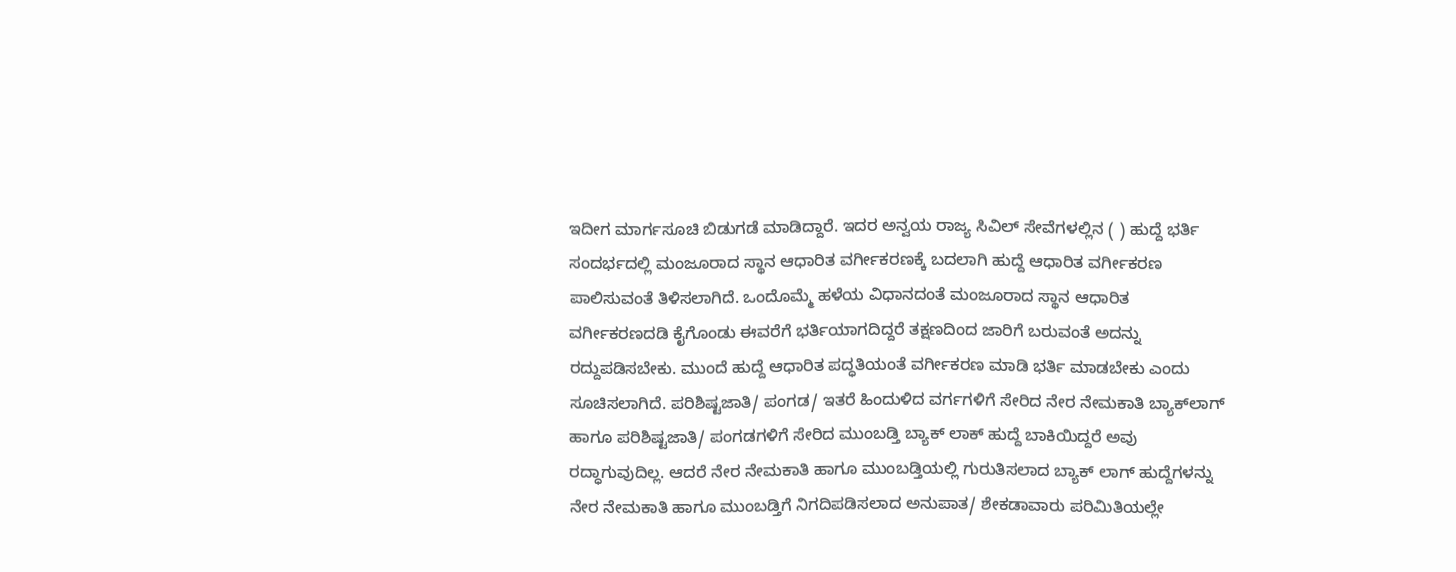ಇದೀಗ ಮಾರ್ಗಸೂಚಿ ಬಿಡುಗಡೆ ಮಾಡಿದ್ದಾರೆ. ಇದರ ಅನ್ವಯ ರಾಜ್ಯ ಸಿವಿಲ್‌ ಸೇವೆಗಳಲ್ಲಿನ ( ) ಹುದ್ದೆ ಭರ್ತಿ ಸಂದರ್ಭದಲ್ಲಿ ಮಂಜೂರಾದ ಸ್ಥಾನ ಆಧಾರಿತ ವರ್ಗೀಕರಣಕ್ಕೆ ಬದಲಾಗಿ ಹುದ್ದೆ ಆಧಾರಿತ ವರ್ಗೀಕರಣ ಪಾಲಿಸುವಂತೆ ತಿಳಿಸಲಾಗಿದೆ. ಒಂದೊಮ್ಮೆ ಹಳೆಯ ವಿಧಾನದಂತೆ ಮಂಜೂರಾದ ಸ್ಥಾನ ಆಧಾರಿತ ವರ್ಗೀಕರಣದಡಿ ಕೈಗೊಂಡು ಈವರೆಗೆ ಭರ್ತಿಯಾಗದಿದ್ದರೆ ತಕ್ಷಣದಿಂದ ಜಾರಿಗೆ ಬರುವಂತೆ ಅದನ್ನು ರದ್ದುಪಡಿಸಬೇಕು. ಮುಂದೆ ಹುದ್ದೆ ಆಧಾರಿತ ಪದ್ಧತಿಯಂತೆ ವರ್ಗೀಕರಣ ಮಾಡಿ ಭರ್ತಿ ಮಾಡಬೇಕು ಎಂದು ಸೂಚಿಸಲಾಗಿದೆ. ಪರಿಶಿಷ್ಟಜಾತಿ/ ಪಂಗಡ/ ಇತರೆ ಹಿಂದುಳಿದ ವರ್ಗಗಳಿಗೆ ಸೇರಿದ ನೇರ ನೇಮಕಾತಿ ಬ್ಯಾಕ್‌ಲಾಗ್‌ ಹಾಗೂ ಪರಿಶಿಷ್ಟಜಾತಿ/ ಪಂಗಡಗಳಿಗೆ ಸೇರಿದ ಮುಂಬಡ್ತಿ ಬ್ಯಾಕ್‌ ಲಾಕ್‌ ಹುದ್ದೆ ಬಾಕಿಯಿದ್ದರೆ ಅವು ರದ್ಧಾಗುವುದಿಲ್ಲ. ಆದರೆ ನೇರ ನೇಮಕಾತಿ ಹಾಗೂ ಮುಂಬಡ್ತಿಯಲ್ಲಿ ಗುರುತಿಸಲಾದ ಬ್ಯಾಕ್‌ ಲಾಗ್‌ ಹುದ್ದೆಗಳನ್ನು ನೇರ ನೇಮಕಾತಿ ಹಾಗೂ ಮುಂಬಡ್ತಿಗೆ ನಿಗದಿಪಡಿಸಲಾದ ಅನುಪಾತ/ ಶೇಕಡಾವಾರು ಪರಿಮಿತಿಯಲ್ಲೇ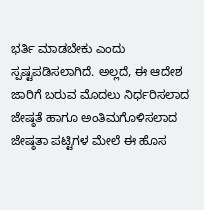ಭರ್ತಿ ಮಾಡಬೇಕು ಎಂದು ಸ್ಪಷ್ಟಪಡಿಸಲಾಗಿದೆ. ಅಲ್ಲದೆ, ಈ ಆದೇಶ ಜಾರಿಗೆ ಬರುವ ಮೊದಲು ನಿರ್ಧರಿಸಲಾದ ಜೇಷ್ಠತೆ ಹಾಗೂ ಅಂತಿಮಗೊಳಿಸಲಾದ ಜೇಷ್ಠತಾ ಪಟ್ಟಿಗಳ ಮೇಲೆ ಈ ಹೊಸ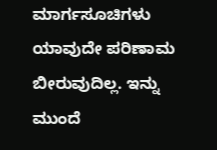ಮಾರ್ಗಸೂಚಿಗಳು ಯಾವುದೇ ಪರಿಣಾಮ ಬೀರುವುದಿಲ್ಲ. ಇನ್ನು ಮುಂದೆ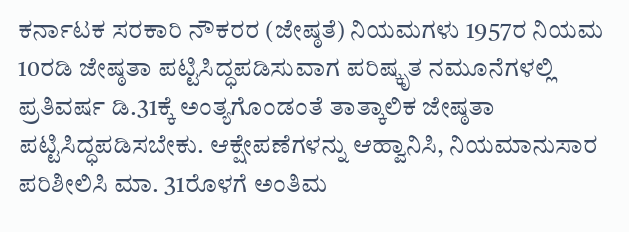ಕರ್ನಾಟಕ ಸರಕಾರಿ ನೌಕರರ (ಜೇಷ್ಠತೆ) ನಿಯಮಗಳು 1957ರ ನಿಯಮ 10ರಡಿ ಜೇಷ್ಠತಾ ಪಟ್ಟಿಸಿದ್ಧಪಡಿಸುವಾಗ ಪರಿಷ್ಕೃತ ನಮೂನೆಗಳಲ್ಲಿ ಪ್ರತಿವರ್ಷ ಡಿ.31ಕ್ಕೆ ಅಂತ್ಯಗೊಂಡಂತೆ ತಾತ್ಕಾಲಿಕ ಜೇಷ್ಠತಾ ಪಟ್ಟಿಸಿದ್ಧಪಡಿಸಬೇಕು. ಆಕ್ಷೇಪಣೆಗಳನ್ನು ಆಹ್ವಾನಿಸಿ, ನಿಯಮಾನುಸಾರ ಪರಿಶೀಲಿಸಿ ಮಾ. 31ರೊಳಗೆ ಅಂತಿಮ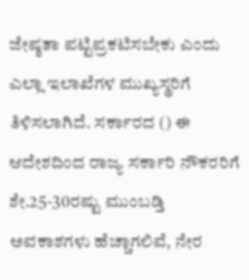ಜೇಷ್ಠತಾ ಪಟ್ಟಿಪ್ರಕಟಿಸಬೇಕು ಎಂದು ಎಲ್ಲಾ ಇಲಾಖೆಗಳ ಮುಖ್ಯಸ್ಥರಿಗೆ ತಿಳಿಸಲಾಗಿದೆ. ಸರ್ಕಾರದ () ಈ ಆದೇಶದಿಂದ ರಾಜ್ಯ ಸರ್ಕಾರಿ ನೌಕರರಿಗೆ ಶೇ.25-30ರಷ್ಟು ಮುಂಬಡ್ತಿ ಅವಕಾಶಗಳು ಹೆಚ್ಚಾಗಲಿವೆ, ನೇರ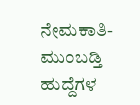ನೇಮಕಾತಿ-ಮುಂಬಡ್ತಿ ಹುದ್ದೆಗಳ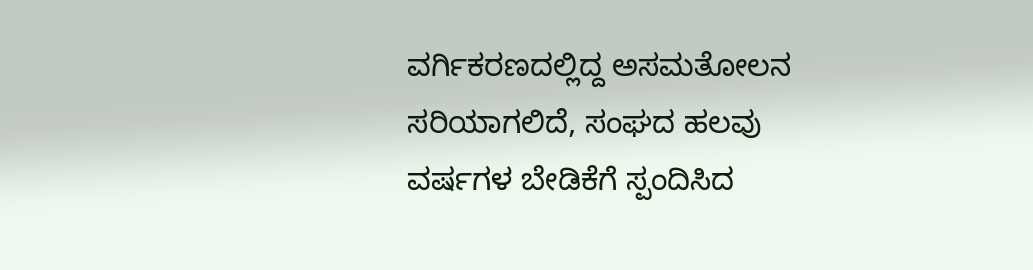ವರ್ಗಿಕರಣದಲ್ಲಿದ್ದ ಅಸಮತೋಲನ ಸರಿಯಾಗಲಿದೆ, ಸಂಘದ ಹಲವು ವರ್ಷಗಳ ಬೇಡಿಕೆಗೆ ಸ್ಪಂದಿಸಿದ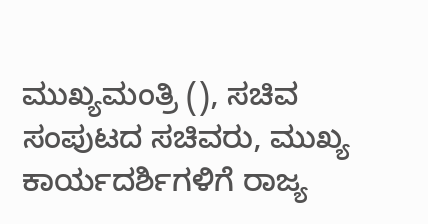ಮುಖ್ಯಮಂತ್ರಿ (), ಸಚಿವ ಸಂಪುಟದ ಸಚಿವರು, ಮುಖ್ಯ ಕಾರ್ಯದರ್ಶಿಗಳಿಗೆ ರಾಜ್ಯ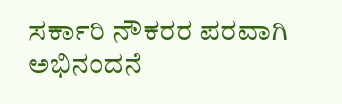ಸರ್ಕಾರಿ ನೌಕರರ ಪರವಾಗಿ ಅಭಿನಂದನೆ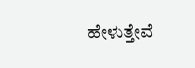ಹೇಳುತ್ತೇವೆ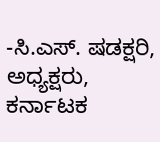-ಸಿ.ಎಸ್‌. ಷಡಕ್ಷರಿ, ಅಧ್ಯಕ್ಷರು, ಕರ್ನಾಟಕ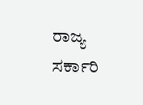ರಾಜ್ಯ ಸರ್ಕಾರಿ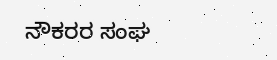ನೌಕರರ ಸಂಘ